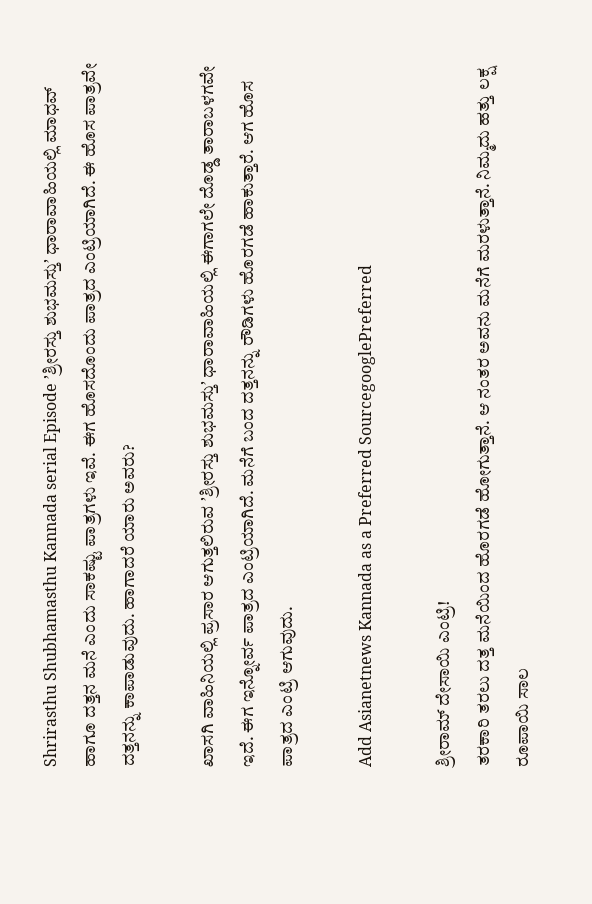Shrirasthu Shubhamasthu Kannada serial Episode ʼಶ್ರೀರಸ್ತು ಶುಭಮಸ್ತುʼ ಧಾರಾವಾಹಿಯಲ್ಲಿ ಮಾಧವ್‌ ಹಾಗೂ ದತ್ತನ ಮನೆ ಎಂದು ಸಾಕಷ್ಟು ಪಾತ್ರಗಳು ಇವೆ. ಈಗ ಹೊಸದೊಂದು ಪಾತ್ರದ ಎಂಟ್ರಿಯಾಗಿದೆ. ಈ ಹೊಸ ಪಾತ್ರವೇ ದತ್ತನನ್ನು ಕಾಪಾಡುವುದು. ಹಾಗಾದರೆ ಯಾರು ಅವರು?

ಖಾಸಗಿ ವಾಹಿನಿಯಲ್ಲಿ ಪ್ರಸಾರ ಆಗುತ್ತಲಿರುವ ʼಶ್ರೀರಸ್ತು ಶುಭಮಸ್ತುʼ ಧಾರಾವಾಹಿಯಲ್ಲಿ ಈಗಾಗಲೇ ದೊಡ್ಡ ತಾರಾಬಳಗವೇ ಇದೆ. ಈಗ ಇನ್ನೋರ್ವ ಪಾತ್ರದ ಎಂಟ್ರಿಯಾಗಿದೆ. ಮನೆಗೆ ಬಂದ ದತ್ತನನ್ನು ರೌಡಿಗಳು ಹೊರಗಡೆ ಹಾಕುತ್ತಾರೆ. ಆಗ ಹೊಸ ಪಾತ್ರದ ಎಂಟ್ರಿ ಆಗುವುದು.

Add Asianetnews Kannada as a Preferred SourcegooglePreferred

ಶ್ರೀರಾಮ್‌ ದೇಸಾಯಿ ಎಂಟ್ರಿ!
ತರಕಾರಿ ತರಲು ದತ್ತ ಮನೆಯಿಂದ ಹೊರಗಡೆ ಹೋಗುತ್ತಾನೆ. ಆ ನಂತರ ಅವನು ಮನೆಗೆ ಮರಳುತ್ತಾನೆ. ನಿಮ್ಮದು ಹತ್ತು ಲಕ್ಷ ರೂಪಾಯಿ ಸಾಲ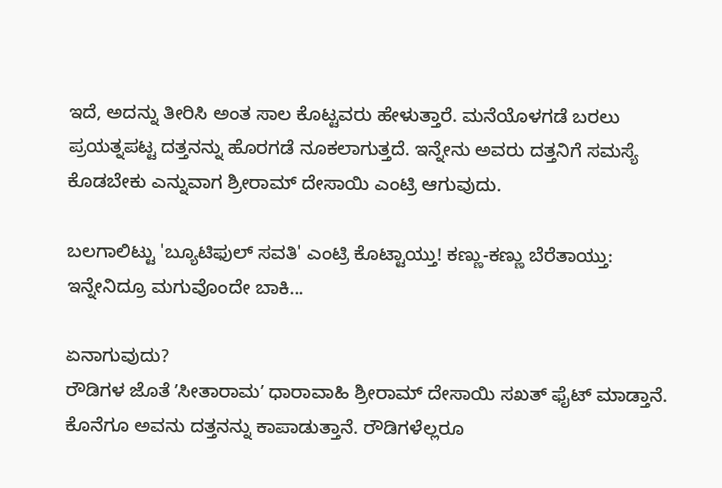ಇದೆ, ಅದನ್ನು ತೀರಿಸಿ ಅಂತ ಸಾಲ ಕೊಟ್ಟವರು ಹೇಳುತ್ತಾರೆ. ಮನೆಯೊಳಗಡೆ ಬರಲು ಪ್ರಯತ್ನಪಟ್ಟ ದತ್ತನನ್ನು ಹೊರಗಡೆ ನೂಕಲಾಗುತ್ತದೆ. ಇನ್ನೇನು ಅವರು ದತ್ತನಿಗೆ ಸಮಸ್ಯೆ ಕೊಡಬೇಕು ಎನ್ನುವಾಗ ಶ್ರೀರಾಮ್‌ ದೇಸಾಯಿ ಎಂಟ್ರಿ ಆಗುವುದು.

ಬಲಗಾಲಿಟ್ಟು 'ಬ್ಯೂಟಿಫುಲ್ ಸವತಿ' ಎಂಟ್ರಿ ಕೊಟ್ಟಾಯ್ತು! ಕಣ್ಣು-ಕಣ್ಣು ಬೆರೆತಾಯ್ತು: ಇನ್ನೇನಿದ್ರೂ ಮಗುವೊಂದೇ ಬಾಕಿ...

ಏನಾಗುವುದು?
ರೌಡಿಗಳ ಜೊತೆ ʼಸೀತಾರಾಮʼ ಧಾರಾವಾಹಿ ಶ್ರೀರಾಮ್‌ ದೇಸಾಯಿ ಸಖತ್‌ ಫೈಟ್‌ ಮಾಡ್ತಾನೆ. ಕೊನೆಗೂ ಅವನು ದತ್ತನನ್ನು ಕಾಪಾಡುತ್ತಾನೆ. ರೌಡಿಗಳೆಲ್ಲರೂ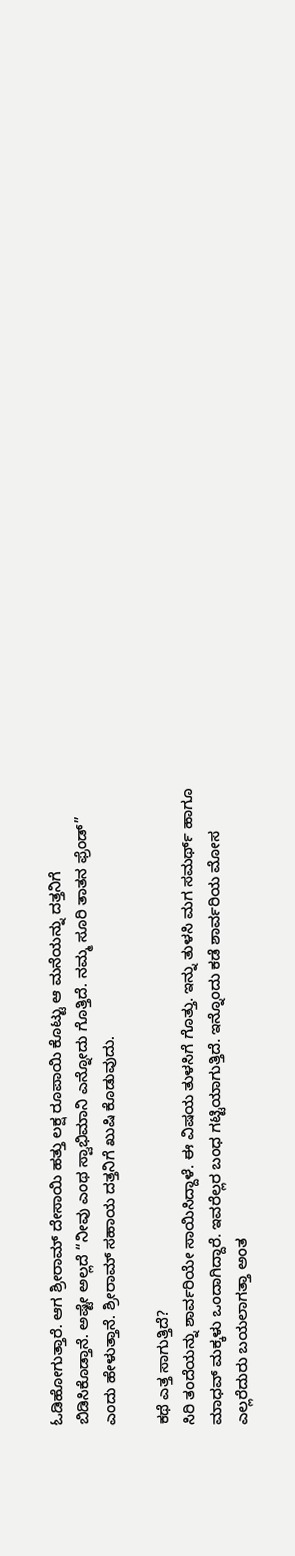ಓಡಿಹೋಗುತ್ತಾರೆ. ಆಗ ಶ್ರೀರಾಮ್‌ ದೇಸಾಯಿ ಹತ್ತು ಲಕ್ಷ ರೂಪಾಯಿ ಕೊಟ್ಟು ಆ ಮನೆಯನ್ನು ದತ್ತನಿಗೆ ಬಿಡಿಸಿಕೊಡ್ತಾನೆ. ಅಷ್ಟೇ ಅಲ್ಲದೆ “ನೀವು ಎಂಥ ಸ್ವಾಭಿಮಾನಿ ಎನ್ನೋದು ಗೊತ್ತಿದೆ. ನಮ್ಮ ಸೂರಿ ತಾತನ ಫ್ರೆಂಡ್” ಎಂದು ಹೇಳುತ್ತಾನೆ. ಶ್ರೀರಾಮ್‌ ಸಹಾಯ ದತ್ತನಿಗೆ ಖುಷಿ ಕೊಡುವುದು.

ಕಥೆ ಎತ್ತ ಸಾಗುತ್ತಿದೆ?
ಸಿರಿ ತಂದೆಯನ್ನು ಶಾರ್ವರಿಯೇ ಸಾಯಿಸಿದ್ದಾಳೆ. ಈ ವಿಷಯ ತುಳಸಿಗೆ ಗೊತ್ತು. ಇನ್ನು ತುಳಸಿ ಮಗ ಸಮರ್ಥ್‌ ಹಾಗೂ ಮಾಧವ್‌ ಮಕ್ಕಳು ಒಂದಾಗಿದ್ದಾರೆ. ಇವರೆಲ್ಲರ ಬಂಧ ಗಟ್ಟಿಯಾಗುತ್ತಿದೆ. ಇನ್ನೊಂದು ಕಡೆ ಶಾರ್ವರಿಯ ಮೋಸ ಎಲ್ಲರೆದುರು ಬಯಲಾಗತ್ತಾ ಅಂತ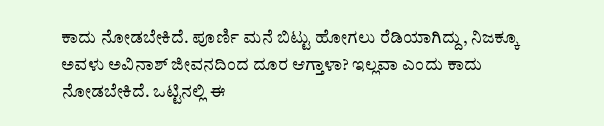ಕಾದು ನೋಡಬೇಕಿದೆ. ಪೂರ್ಣಿ ಮನೆ ಬಿಟ್ಟು ಹೋಗಲು ರೆಡಿಯಾಗಿದ್ದು, ನಿಜಕ್ಕೂ ಅವಳು ಅವಿನಾಶ್‌ ಜೀವನದಿಂದ ದೂರ ಆಗ್ತಾಳಾ? ಇಲ್ಲವಾ ಎಂದು ಕಾದು ನೋಡಬೇಕಿದೆ. ಒಟ್ಟಿನಲ್ಲಿ ಈ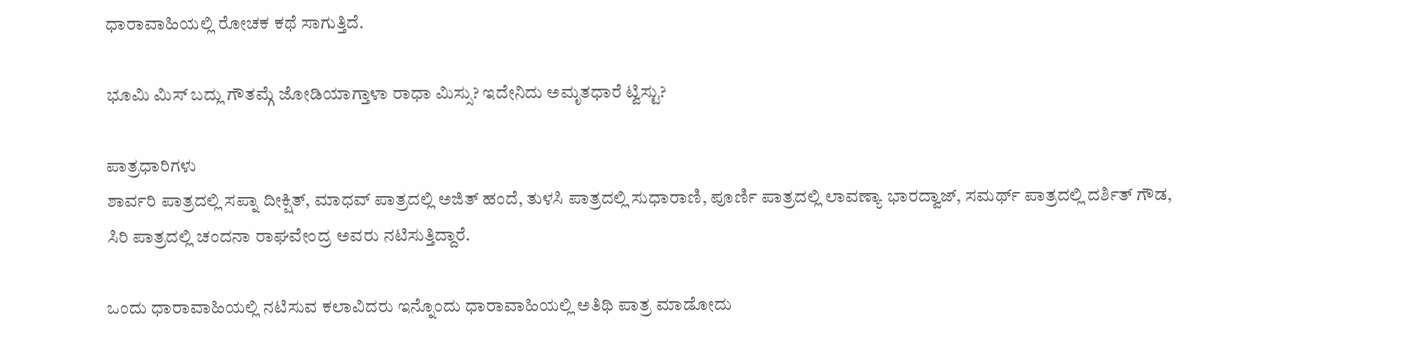ಧಾರಾವಾಹಿಯಲ್ಲಿ ರೋಚಕ ಕಥೆ ಸಾಗುತ್ತಿದೆ.

ಭೂಮಿ ಮಿಸ್ ಬದ್ಲು ಗೌತಮ್ಗೆ ಜೋಡಿಯಾಗ್ತಾಳಾ ರಾಧಾ ಮಿಸ್ಸು? ಇದೇನಿದು ಅಮೃತಧಾರೆ ಟ್ವಿಸ್ಟು?

ಪಾತ್ರಧಾರಿಗಳು
ಶಾರ್ವರಿ ಪಾತ್ರದಲ್ಲಿ ಸಪ್ನಾ ದೀಕ್ಷಿತ್‌, ಮಾಧವ್‌ ಪಾತ್ರದಲ್ಲಿ ಅಜಿತ್‌ ಹಂದೆ, ತುಳಸಿ ಪಾತ್ರದಲ್ಲಿ ಸುಧಾರಾಣಿ, ಪೂರ್ಣಿ ಪಾತ್ರದಲ್ಲಿ ಲಾವಣ್ಯಾ ಭಾರದ್ವಾಜ್‌, ಸಮರ್ಥ್‌ ಪಾತ್ರದಲ್ಲಿ ದರ್ಶಿತ್‌ ಗೌಡ, ಸಿರಿ ಪಾತ್ರದಲ್ಲಿ ಚಂದನಾ ರಾಘವೇಂದ್ರ ಅವರು ನಟಿಸುತ್ತಿದ್ದಾರೆ.

ಒಂದು ಧಾರಾವಾಹಿಯಲ್ಲಿ ನಟಿಸುವ ಕಲಾವಿದರು ಇನ್ನೊಂದು ಧಾರಾವಾಹಿಯಲ್ಲಿ ಅತಿಥಿ ಪಾತ್ರ ಮಾಡೋದು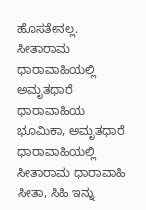ಹೊಸತೇನಲ್ಲ. ಸೀತಾರಾಮ ಧಾರಾವಾಹಿಯಲ್ಲಿ ಅಮೃತಧಾರೆ ಧಾರಾವಾಹಿಯ ಭೂಮಿಕಾ, ಅಮೃತಧಾರೆ ಧಾರಾವಾಹಿಯಲ್ಲಿ ಸೀತಾರಾಮ ಧಾರಾವಾಹಿ ಸೀತಾ, ಸಿಹಿ ಇನ್ನು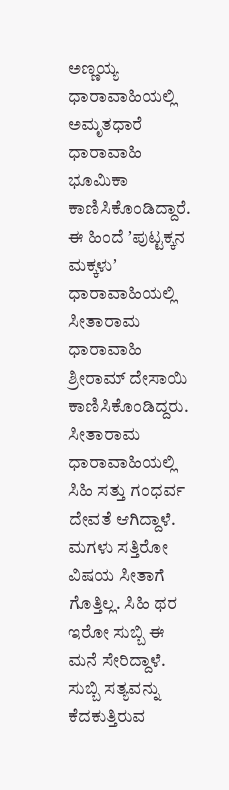ಅಣ್ಣಯ್ಯ ಧಾರಾವಾಹಿಯಲ್ಲಿ ಅಮೃತಧಾರೆ ಧಾರಾವಾಹಿ ಭೂಮಿಕಾ ಕಾಣಿಸಿಕೊಂಡಿದ್ದಾರೆ. ಈ ಹಿಂದೆ ʼಪುಟ್ಟಕ್ಕನ ಮಕ್ಕಳುʼ ಧಾರಾವಾಹಿಯಲ್ಲಿ ಸೀತಾರಾಮ ಧಾರಾವಾಹಿ ಶ್ರೀರಾಮ್‌ ದೇಸಾಯಿ ಕಾಣಿಸಿಕೊಂಡಿದ್ದರು. ಸೀತಾರಾಮ ಧಾರಾವಾಹಿಯಲ್ಲಿ ಸಿಹಿ ಸತ್ತು ಗಂಧರ್ವ ದೇವತೆ ಆಗಿದ್ದಾಳೆ. ಮಗಳು ಸತ್ತಿರೋ ವಿಷಯ ಸೀತಾಗೆ ಗೊತ್ತಿಲ್ಲ. ಸಿಹಿ ಥರ ಇರೋ ಸುಬ್ಬಿ ಈ ಮನೆ ಸೇರಿದ್ದಾಳೆ. ಸುಬ್ಬಿ ಸತ್ಯವನ್ನು ಕೆದಕುತ್ತಿರುವ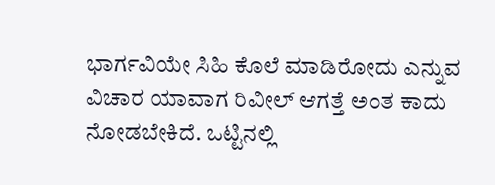ಭಾರ್ಗವಿಯೇ ಸಿಹಿ ಕೊಲೆ ಮಾಡಿರೋದು ಎನ್ನುವ ವಿಚಾರ ಯಾವಾಗ ರಿವೀಲ್‌ ಆಗತ್ತೆ ಅಂತ ಕಾದು ನೋಡಬೇಕಿದೆ. ಒಟ್ಟಿನಲ್ಲಿ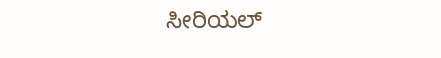ಸೀರಿಯಲ್‌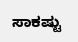ಸಾಕಷ್ಟು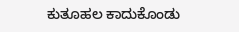ಕುತೂಹಲ ಕಾದುಕೊಂಡು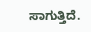ಸಾಗುತ್ತಿದೆ.